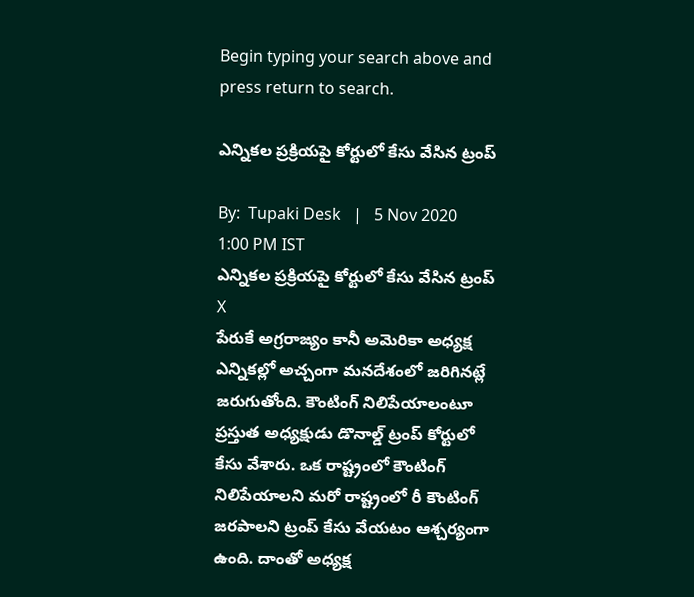Begin typing your search above and press return to search.

ఎన్నికల ప్రక్రియపై కోర్టులో కేసు వేసిన ట్రంప్

By:  Tupaki Desk   |   5 Nov 2020 1:00 PM IST
ఎన్నికల ప్రక్రియపై కోర్టులో కేసు వేసిన ట్రంప్
X
పేరుకే అగ్రరాజ్యం కానీ అమెరికా అధ్యక్ష ఎన్నికల్లో అచ్చంగా మనదేశంలో జరిగినట్లే జరుగుతోంది. కౌంటింగ్ నిలిపేయాలంటూ ప్రస్తుత అధ్యక్షుడు డొనాల్డ్ ట్రంప్ కోర్టులో కేసు వేశారు. ఒక రాష్ట్రంలో కౌంటింగ్ నిలిపేయాలని మరో రాష్ట్రంలో రీ కౌంటింగ్ జరపాలని ట్రంప్ కేసు వేయటం ఆశ్చర్యంగా ఉంది. దాంతో అధ్యక్ష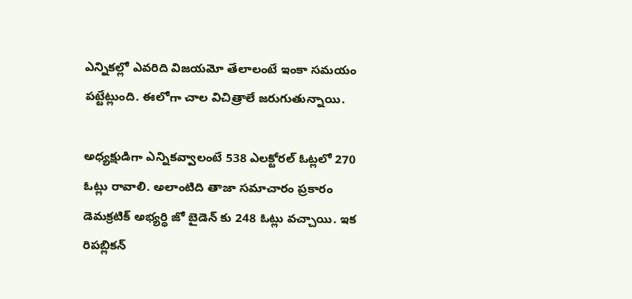ఎన్నికల్లో ఎవరిది విజయమో తేలాలంటే ఇంకా సమయం పట్టేట్లుంది. ఈలోగా చాల విచిత్రాలే జరుగుతున్నాయి.

అధ్యక్షుడిగా ఎన్నికవ్వాలంటే 538 ఎలక్టోరల్ ఓట్లలో 270 ఓట్లు రావాలి. అలాంటిది తాజా సమాచారం ప్రకారం డెమక్రటిక్ అభ్యర్ధి జో బైడెన్ కు 248 ఓట్లు వచ్చాయి. ఇక రిపబ్లికన్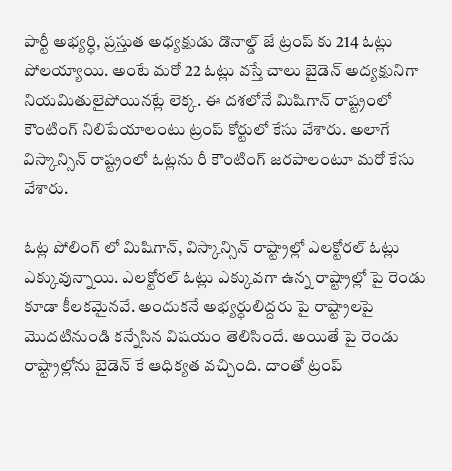పార్టీ అభ్యర్ధి, ప్రస్తుత అధ్యక్షుడు డొనాల్డ్ జే ట్రంప్ కు 214 ఓట్లు పోలయ్యాయి. అంటే మరో 22 ఓట్లు వస్తే చాలు బైడెన్ అద్యక్షునిగా నియమితులైపోయినట్లే లెక్క. ఈ దశలోనే మిషిగాన్ రాష్ట్రంలో కౌంటింగ్ నిలిపేయాలంటు ట్రంప్ కోర్టులో కేసు వేశారు. అలాగే విస్కాన్సిన్ రాష్ట్రంలో ఓట్లను రీ కౌంటింగ్ జరపాలంటూ మరో కేసు వేశారు.

ఓట్ల పోలింగ్ లో మిషిగాన్, విస్కాన్సిన్ రాష్ట్రాల్లో ఎలక్టోరల్ ఓట్లు ఎక్కువున్నాయి. ఎలక్టోరల్ ఓట్లు ఎక్కువగా ఉన్న రాష్ట్రాల్లో పై రెండు కూడా కీలకమైనవే. అందుకనే అభ్యర్ధులిద్దరు పై రాష్ట్రాలపై మొదటినుండి కన్నేసిన విషయం తెలిసిందే. అయితే పై రెండు రాష్ట్రాల్లోను బైడెన్ కే ఆధిక్యత వచ్చింది. దాంతో ట్రంప్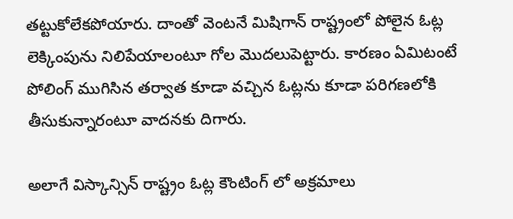తట్టుకోలేకపోయారు. దాంతో వెంటనే మిషిగాన్ రాష్ట్రంలో పోలైన ఓట్ల లెక్కింపును నిలిపేయాలంటూ గోల మొదలుపెట్టారు. కారణం ఏమిటంటే పోలింగ్ ముగిసిన తర్వాత కూడా వచ్చిన ఓట్లను కూడా పరిగణలోకి తీసుకున్నారంటూ వాదనకు దిగారు.

అలాగే విస్కాన్సిన్ రాష్ట్రం ఓట్ల కౌంటింగ్ లో అక్రమాలు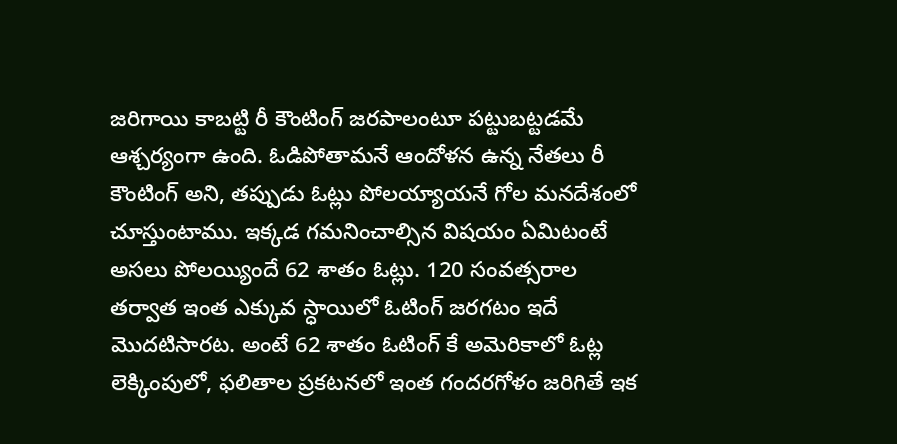జరిగాయి కాబట్టి రీ కౌంటింగ్ జరపాలంటూ పట్టుబట్టడమే ఆశ్చర్యంగా ఉంది. ఓడిపోతామనే ఆందోళన ఉన్న నేతలు రీ కౌంటింగ్ అని, తప్పుడు ఓట్లు పోలయ్యాయనే గోల మనదేశంలో చూస్తుంటాము. ఇక్కడ గమనించాల్సిన విషయం ఏమిటంటే అసలు పోలయ్యిందే 62 శాతం ఓట్లు. 120 సంవత్సరాల తర్వాత ఇంత ఎక్కువ స్ధాయిలో ఓటింగ్ జరగటం ఇదే మొదటిసారట. అంటే 62 శాతం ఓటింగ్ కే అమెరికాలో ఓట్ల లెక్కింపులో, ఫలితాల ప్రకటనలో ఇంత గందరగోళం జరిగితే ఇక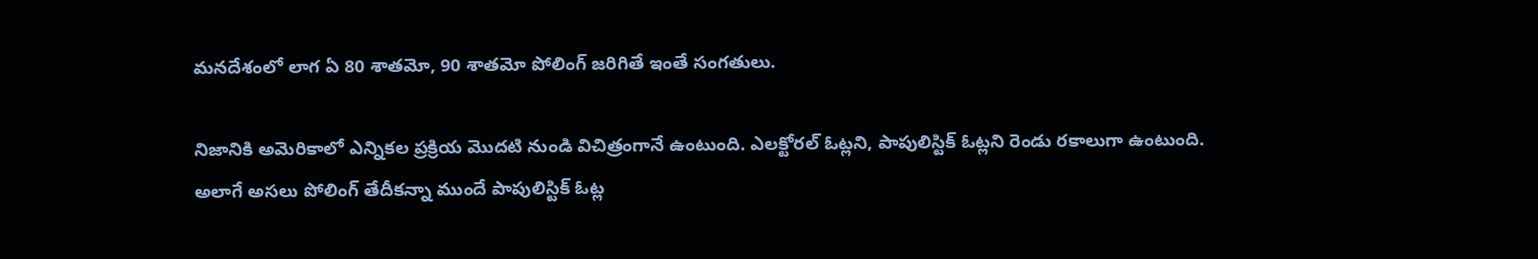మనదేశంలో లాగ ఏ 80 శాతమో, 90 శాతమో పోలింగ్ జరిగితే ఇంతే సంగతులు.

నిజానికి అమెరికాలో ఎన్నికల ప్రక్రియ మొదటి నుండి విచిత్రంగానే ఉంటుంది. ఎలక్టోరల్ ఓట్లని, పాపులిస్టిక్ ఓట్లని రెండు రకాలుగా ఉంటుంది. అలాగే అసలు పోలింగ్ తేదీకన్నా ముందే పాపులిస్టిక్ ఓట్ల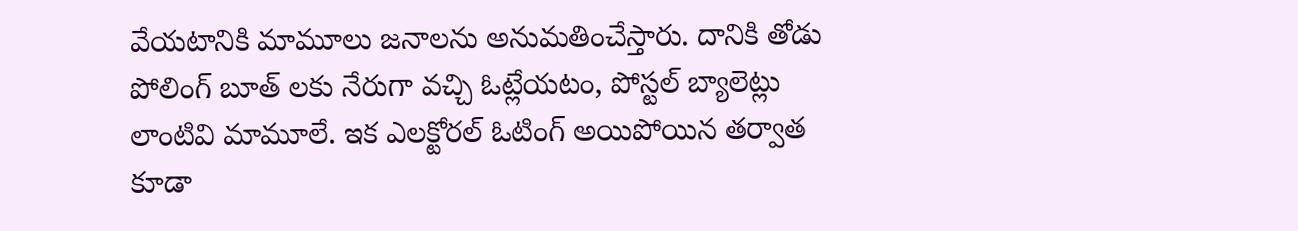వేయటానికి మామూలు జనాలను అనుమతించేస్తారు. దానికి తోడు పోలింగ్ బూత్ లకు నేరుగా వచ్చి ఓట్లేయటం, పోస్టల్ బ్యాలెట్లు లాంటివి మామూలే. ఇక ఎలక్టోరల్ ఓటింగ్ అయిపోయిన తర్వాత కూడా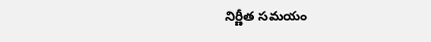నిర్ణీత సమయం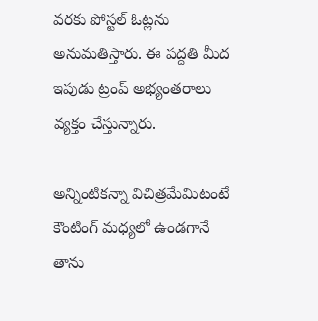వరకు పోస్టల్ ఓట్లను అనుమతిస్తారు. ఈ పద్దతి మీద ఇపుడు ట్రంప్ అభ్యంతరాలు వ్యక్తం చేస్తున్నారు.

అన్నింటికన్నా విచిత్రమేమిటంటే కౌంటింగ్ మధ్యలో ఉండగానే తాను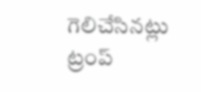గెలిచేసినట్లు ట్రంప్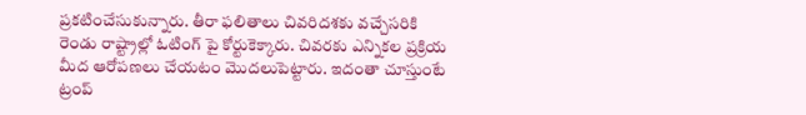ప్రకటించేసుకున్నారు. తీరా ఫలితాలు చివరిదశకు వచ్చేసరికి రెండు రాష్ట్రాల్లో ఓటింగ్ పై కోర్టుకెక్కారు. చివరకు ఎన్నికల ప్రక్రియ మీద ఆరోపణలు చేయటం మొదలుపెట్టారు. ఇదంతా చూస్తుంటే ట్రంప్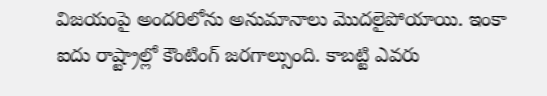విజయంపై అందరిలోను అనుమానాలు మొదలైపోయాయి. ఇంకా ఐదు రాష్ట్రాల్లో కౌంటింగ్ జరగాల్సుంది. కాబట్టి ఎవరు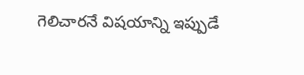గెలిచారనే విషయాన్ని ఇప్పుడే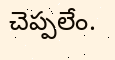చెప్పలేం.